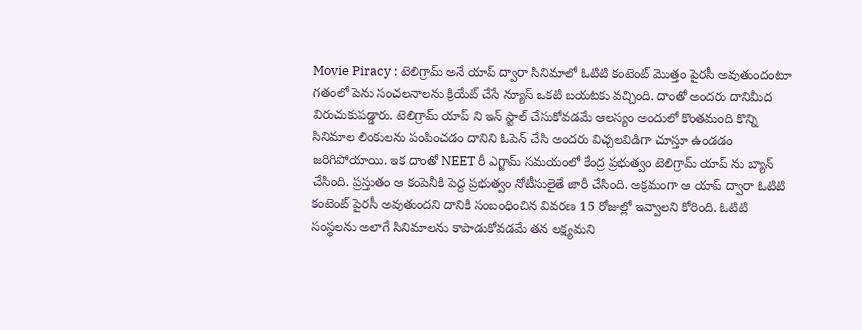Movie Piracy : టెలిగ్రామ్ అనే యాప్ ద్వారా సినిమాలో ఓటిటి కంటెంట్ మొత్తం పైరసీ అవుతుందంటూ గతంలో పెను సంచలనాలను క్రియేట్ చేసే న్యూస్ ఒకటి బయటకు వచ్చింది. దాంతో అందరు దానిమీద విరుచుకుపడ్డారు. టెలిగ్రామ్ యాప్ ని ఇన్ స్టాల్ చేసుకోవడమే ఆలస్యం అందులో కొంతమంది కొన్ని సినిమాల లింకులను పంపించడం దానిని ఓపెన్ చేసి అందరు విచ్చలవిడిగా చూస్తూ ఉండడం జరిగిపోయాయి. ఇక దాంతో NEET రీ ఎగ్జామ్ సమయంలో కేంద్ర ప్రభుత్వం టెలిగ్రామ్ యాప్ ను బ్యాన్ చేసింది. ప్రస్తుతం ఆ కంపెనీకి పెద్ద ప్రభుత్వం నోటీసులైతే జారీ చేసింది. అక్రమంగా ఆ యాప్ ద్వారా ఓటిటి కంటెంట్ పైరసీ అవుతుందని దానికి సంబంధించిన వివరణ 15 రోజుల్లో ఇవ్వాలని కోరింది. ఓటిటి సంస్థలను అలాగే సినిమాలను కాపాడుకోవడమే తన లక్ష్యమని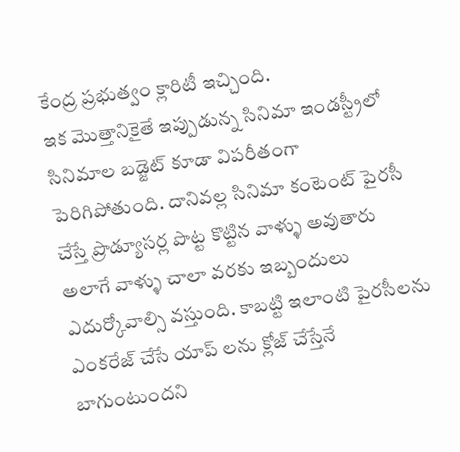కేంద్ర ప్రభుత్వం క్లారిటీ ఇచ్చింది.
ఇక మొత్తానికైతే ఇప్పుడున్న సినిమా ఇండస్ట్రీలో సినిమాల బడ్జెట్ కూడా విపరీతంగా పెరిగిపోతుంది. దానివల్ల సినిమా కంటెంట్ పైరసీ చేస్తే ప్రొడ్యూసర్ల పొట్ట కొట్టిన వాళ్ళు అవుతారు అలాగే వాళ్ళు చాలా వరకు ఇబ్బందులు ఎదుర్కోవాల్సి వస్తుంది. కాబట్టి ఇలాంటి పైరసీలను ఎంకరేజ్ చేసే యాప్ లను క్లోజ్ చేస్తేనే బాగుంటుందని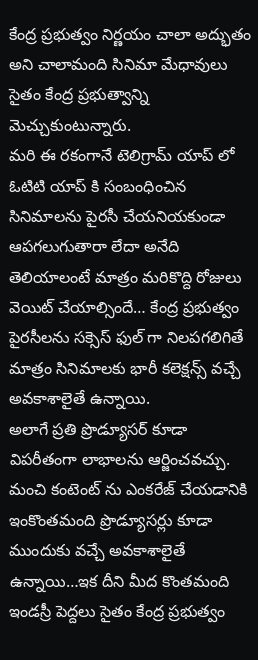కేంద్ర ప్రభుత్వం నిర్ణయం చాలా అద్భుతం అని చాలామంది సినిమా మేధావులు సైతం కేంద్ర ప్రభుత్వాన్ని మెచ్చుకుంటున్నారు.
మరి ఈ రకంగానే టెలిగ్రామ్ యాప్ లో ఓటిటి యాప్ కి సంబంధించిన సినిమాలను పైరసీ చేయనియకుండా ఆపగలుగుతారా లేదా అనేది తెలియాలంటే మాత్రం మరికొద్ది రోజులు వెయిట్ చేయాల్సిందే… కేంద్ర ప్రభుత్వం పైరసీలను సక్సెస్ ఫుల్ గా నిలపగలిగితే మాత్రం సినిమాలకు భారీ కలెక్షన్స్ వచ్చే అవకాశాలైతే ఉన్నాయి.
అలాగే ప్రతి ప్రొడ్యూసర్ కూడా విపరీతంగా లాభాలను ఆర్జించవచ్చు. మంచి కంటెంట్ ను ఎంకరేజ్ చేయడానికి ఇంకొంతమంది ప్రొడ్యూసర్లు కూడా ముందుకు వచ్చే అవకాశాలైతే ఉన్నాయి…ఇక దీని మీద కొంతమంది ఇండస్రీ పెద్దలు సైతం కేంద్ర ప్రభుత్వం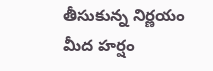తీసుకున్న నిర్ణయం మీద హర్షం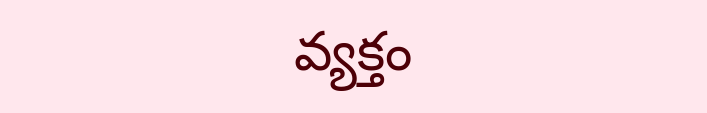వ్యక్తం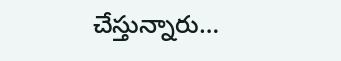చేస్తున్నారు…